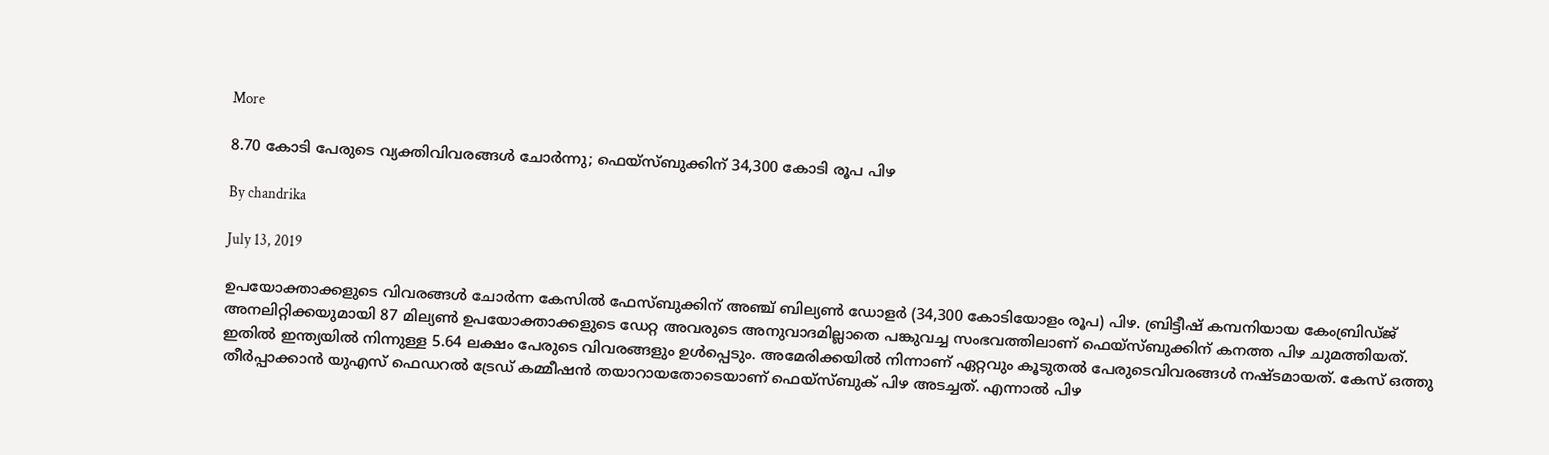More

8.70 കോടി പേരുടെ വ്യക്തിവിവരങ്ങള്‍ ചോര്‍ന്നു; ഫെയ്‌സ്ബുക്കിന് 34,300 കോടി രൂപ പിഴ

By chandrika

July 13, 2019

ഉപയോക്താക്കളുടെ വിവരങ്ങള്‍ ചോര്‍ന്ന കേസില്‍ ഫേസ്ബുക്കിന് അഞ്ച് ബില്യണ്‍ ഡോളര്‍ (34,300 കോടിയോളം രൂപ) പിഴ. ബ്രിട്ടീഷ് കമ്പനിയായ കേംബ്രിഡ്ജ് അനലിറ്റിക്കയുമായി 87 മില്യണ്‍ ഉപയോക്താക്കളുടെ ഡേറ്റ അവരുടെ അനുവാദമില്ലാതെ പങ്കുവച്ച സംഭവത്തിലാണ് ഫെയ്‌സ്ബുക്കിന് കനത്ത പിഴ ചുമത്തിയത്. ഇതില്‍ ഇന്ത്യയില്‍ നിന്നുള്ള 5.64 ലക്ഷം പേരുടെ വിവരങ്ങളും ഉള്‍പ്പെടും. അമേരിക്കയില്‍ നിന്നാണ് ഏറ്റവും കൂടുതല്‍ പേരുടെവിവരങ്ങള്‍ നഷ്ടമായത്. കേസ് ഒത്തു തീര്‍പ്പാക്കാന്‍ യുഎസ് ഫെഡറല്‍ ട്രേഡ് കമ്മീഷന്‍ തയാറായതോടെയാണ് ഫെയ്‌സ്ബുക് പിഴ അടച്ചത്. എന്നാല്‍ പിഴ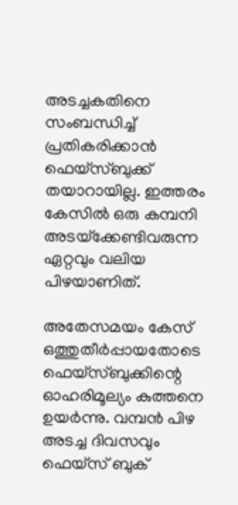അടച്ചകതിനെ സംബന്ധിച്ച് പ്രതികരിക്കാന്‍ ഫെയ്‌സ്ബുക്ക് തയാറായില്ല. ഇത്തരം കേസില്‍ ഒരു കമ്പനി അടയ്‌ക്കേണ്ടിവരുന്ന ഏറ്റവും വലിയ പിഴയാണിത്.

അതേസമയം കേസ് ഒത്തുതീര്‍പ്പായതോടെ ഫെയ്‌സ്ബുക്കിന്റെ ഓഹരിമൂല്യം കുത്തനെ ഉയര്‍ന്നു. വമ്പന്‍ പിഴ അടച്ച ദിവസവും ഫെയ്‌സ് ബുക്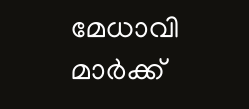മേധാവി മാര്‍ക്ക്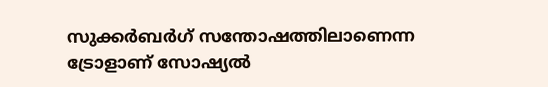സുക്കര്‍ബര്‍ഗ് സന്തോഷത്തിലാണെന്ന ട്രോളാണ് സോഷ്യല്‍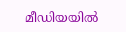മീഡിയയില്‍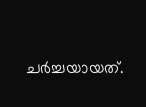ചര്‍ച്ചയായത്.